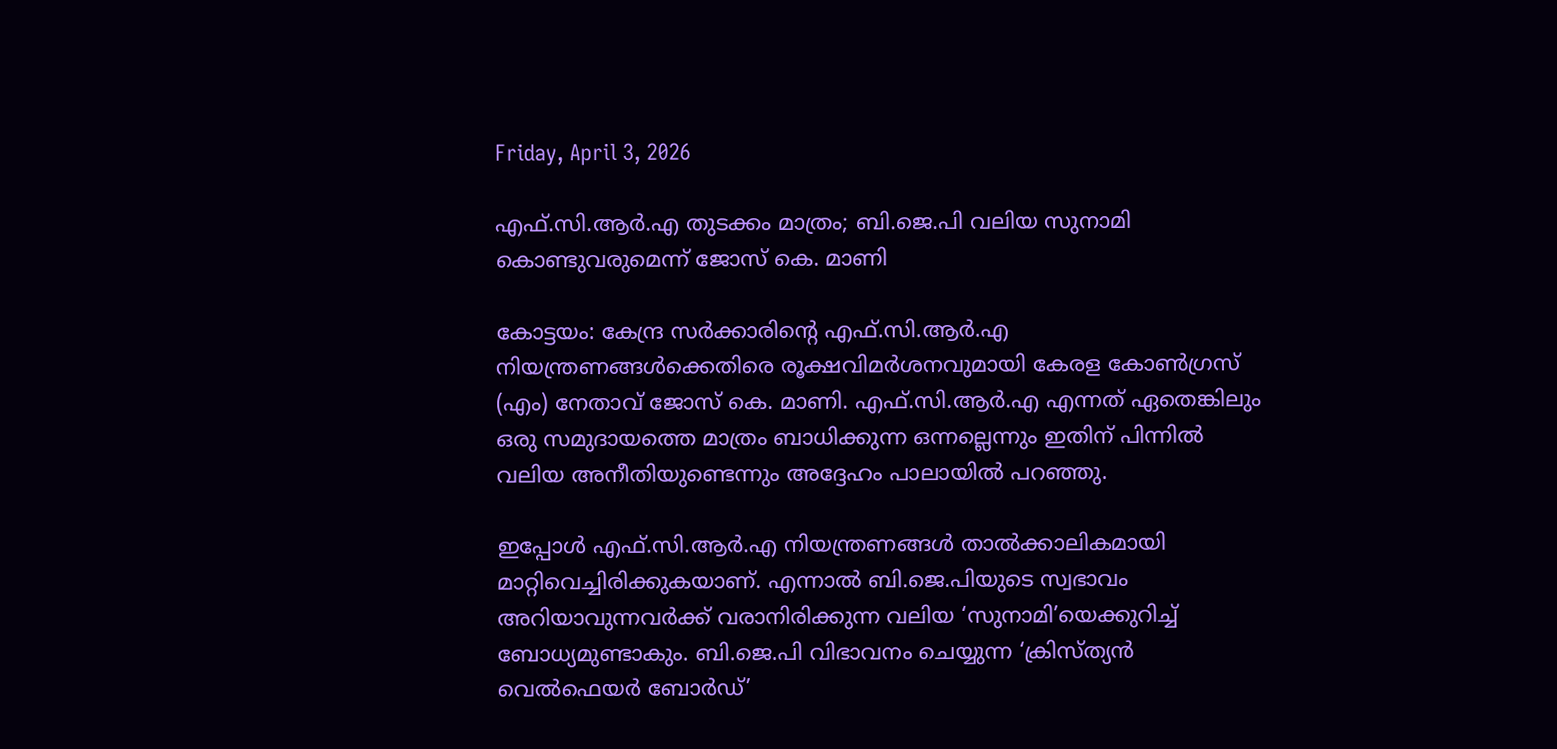Friday, April 3, 2026

എഫ്.സി.ആർ.എ തുടക്കം മാത്രം; ബി.ജെ.പി വലിയ സുനാമി കൊണ്ടുവരുമെന്ന് ജോസ് കെ. മാണി

കോട്ടയം: കേന്ദ്ര സർക്കാരിന്റെ എഫ്.സി.ആർ.എ നിയന്ത്രണങ്ങൾക്കെതിരെ രൂക്ഷവിമർശനവുമായി കേരള കോൺഗ്രസ് (എം) നേതാവ് ജോസ് കെ. മാണി. എഫ്.സി.ആർ.എ എന്നത് ഏതെങ്കിലും ഒരു സമുദായത്തെ മാത്രം ബാധിക്കുന്ന ഒന്നല്ലെന്നും ഇതിന് പിന്നിൽ വലിയ അനീതിയുണ്ടെന്നും അദ്ദേഹം പാലായിൽ പറഞ്ഞു.

ഇപ്പോൾ എഫ്.സി.ആർ.എ നിയന്ത്രണങ്ങൾ താൽക്കാലികമായി മാറ്റിവെച്ചിരിക്കുകയാണ്. എന്നാൽ ബി.ജെ.പിയുടെ സ്വഭാവം അറിയാവുന്നവർക്ക് വരാനിരിക്കുന്ന വലിയ ‘സുനാമി’യെക്കുറിച്ച് ബോധ്യമുണ്ടാകും. ബി.ജെ.പി വിഭാവനം ചെയ്യുന്ന ‘ക്രിസ്ത്യൻ വെൽഫെയർ ബോർഡ്’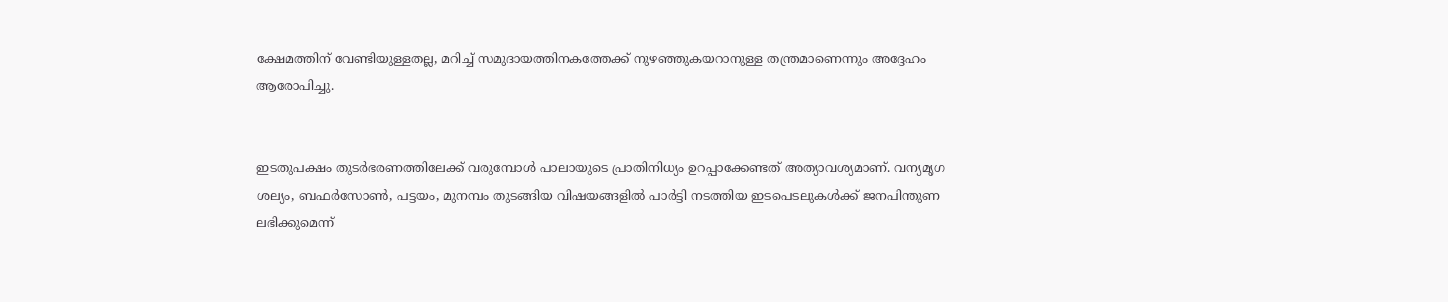ക്ഷേമത്തിന് വേണ്ടിയുള്ളതല്ല, മറിച്ച് സമുദായത്തിനകത്തേക്ക് നുഴഞ്ഞുകയറാനുള്ള തന്ത്രമാണെന്നും അദ്ദേഹം ആരോപിച്ചു.


ഇടതുപക്ഷം തുടർഭരണത്തിലേക്ക് വരുമ്പോൾ പാലായുടെ പ്രാതിനിധ്യം ഉറപ്പാക്കേണ്ടത് അത്യാവശ്യമാണ്. വന്യമൃഗ ശല്യം, ബഫർസോൺ, പട്ടയം, മുനമ്പം തുടങ്ങിയ വിഷയങ്ങളിൽ പാർട്ടി നടത്തിയ ഇടപെടലുകൾക്ക് ജനപിന്തുണ ലഭിക്കുമെന്ന്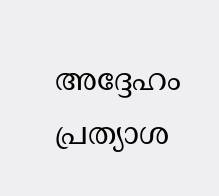അദ്ദേഹം പ്രത്യാശ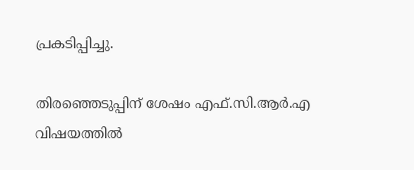പ്രകടിപ്പിച്ചു.

തിരഞ്ഞെടുപ്പിന് ശേഷം എഫ്.സി.ആർ.എ വിഷയത്തിൽ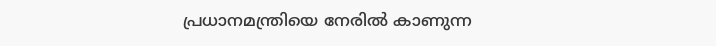പ്രധാനമന്ത്രിയെ നേരിൽ കാണുന്ന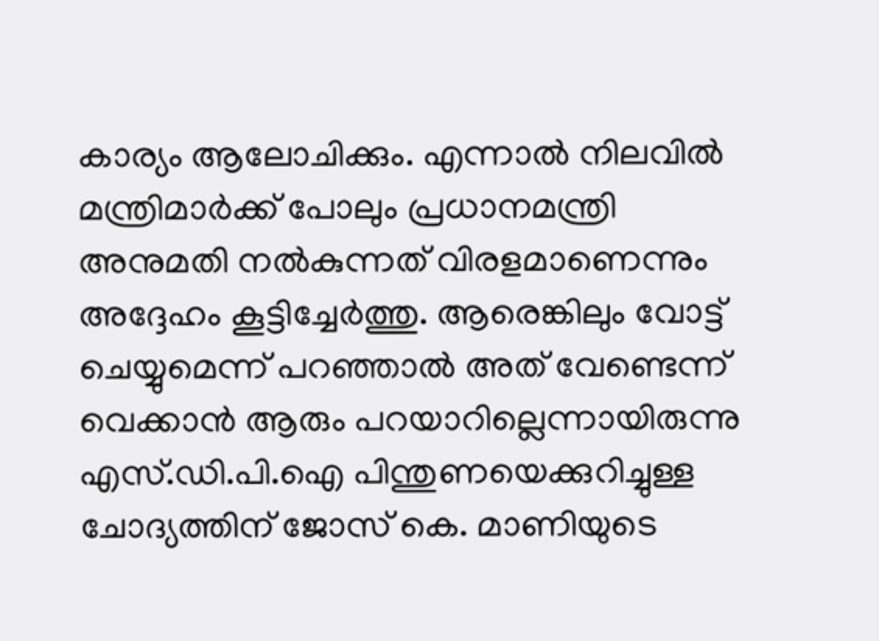കാര്യം ആലോചിക്കും. എന്നാൽ നിലവിൽ മന്ത്രിമാർക്ക് പോലും പ്രധാനമന്ത്രി അനുമതി നൽകുന്നത് വിരളമാണെന്നും അദ്ദേഹം കൂട്ടിച്ചേർത്തു. ആരെങ്കിലും വോട്ട് ചെയ്യുമെന്ന് പറഞ്ഞാൽ അത് വേണ്ടെന്ന് വെക്കാൻ ആരും പറയാറില്ലെന്നായിരുന്നു എസ്.ഡി.പി.ഐ പിന്തുണയെക്കുറിച്ചുള്ള ചോദ്യത്തിന് ജോസ് കെ. മാണിയുടെ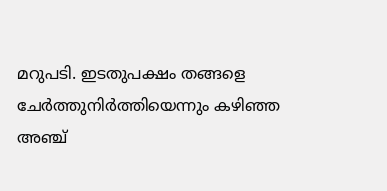മറുപടി. ഇടതുപക്ഷം തങ്ങളെ ചേർത്തുനിർത്തിയെന്നും കഴിഞ്ഞ അഞ്ച്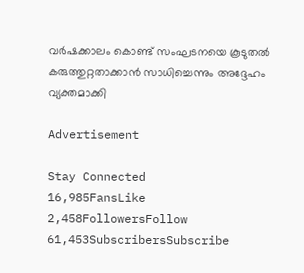വർഷക്കാലം കൊണ്ട് സംഘടനയെ കൂടുതൽ കരുത്തുറ്റതാക്കാൻ സാധിച്ചെന്നും അദ്ദേഹം വ്യക്തമാക്കി

Advertisement

Stay Connected
16,985FansLike
2,458FollowersFollow
61,453SubscribersSubscribe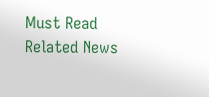Must Read
Related News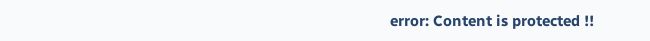error: Content is protected !!